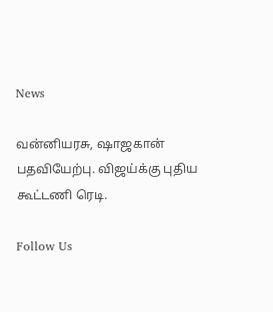News

வன்னியரசு, ஷாஜகான் பதவியேற்பு. விஜய்க்கு புதிய கூட்டணி ரெடி.

Follow Us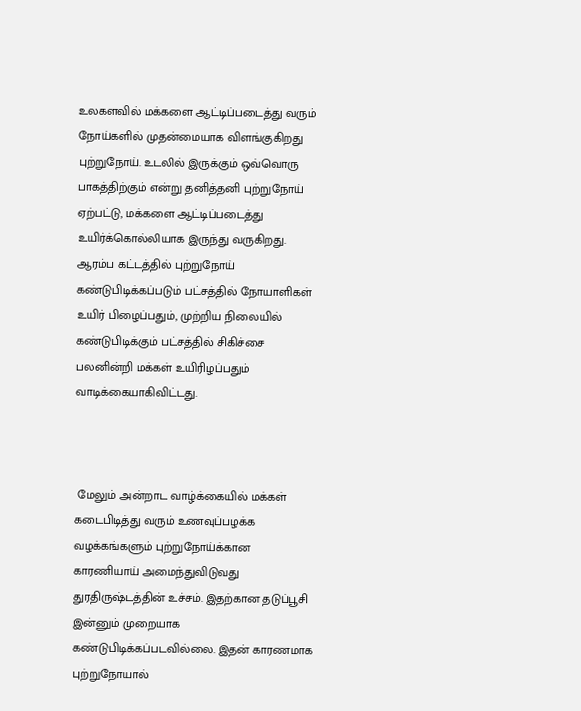உலகளவில் மக்களை ஆட்டிப்படைத்து வரும் நோய்களில் முதன்மையாக விளங்குகிறது புற்றுநோய். உடலில் இருக்கும் ஒவ்வொரு பாகத்திற்கும் என்று தனித்தனி புற்றுநோய் ஏற்பட்டு, மக்களை ஆட்டிப்படைத்து உயிர்க்கொல்லியாக இருந்து வருகிறது. ஆரம்ப கட்டத்தில் புற்றுநோய் கண்டுபிடிக்கப்படும் பட்சத்தில் நோயாளிகள் உயிர் பிழைப்பதும், முற்றிய நிலையில் கண்டுபிடிக்கும் பட்சத்தில் சிகிச்சை பலனின்றி மக்கள் உயிரிழப்பதும் வாடிக்கையாகிவிட்டது.



 மேலும் அன்றாட வாழ்க்கையில் மக்கள் கடைபிடித்து வரும் உணவுப்பழக்க வழக்கங்களும் புற்றுநோய்க்கான காரணியாய் அமைந்துவிடுவது துரதிருஷ்டத்தின் உச்சம். இதற்கான தடுப்பூசி இன்னும் முறையாக கண்டுபிடிக்கப்படவில்லை. இதன் காரணமாக புற்றுநோயால்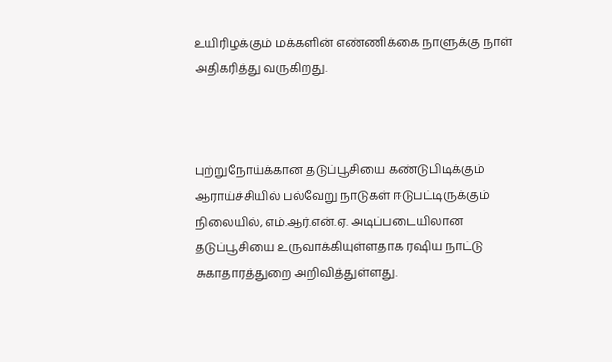உயிரிழக்கும் மக்களின் எண்ணிக்கை நாளுக்கு நாள் அதிகரித்து வருகிறது.



புற்றுநோய்க்கான தடுப்பூசியை கண்டுபிடிக்கும் ஆராய்ச்சியில் பல்வேறு நாடுகள் ஈடுபட்டிருக்கும் நிலையில், எம்.ஆர்.என்.ஏ. அடிப்படையிலான தடுப்பூசியை உருவாக்கியுள்ளதாக ரஷிய நாட்டு சுகாதாரத்துறை அறிவித்துள்ளது.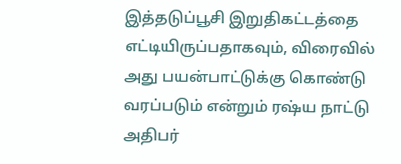இத்தடுப்பூசி இறுதிகட்டத்தை எட்டியிருப்பதாகவும், விரைவில் அது பயன்பாட்டுக்கு கொண்டு வரப்படும் என்றும் ரஷ்ய நாட்டு அதிபர்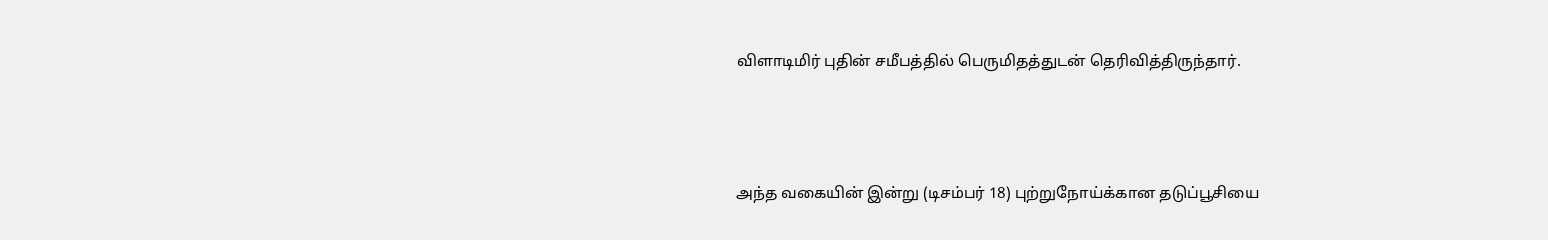விளாடிமிர் புதின் சமீபத்தில் பெருமிதத்துடன் தெரிவித்திருந்தார்.



அந்த வகையின் இன்று (டிசம்பர் 18) புற்றுநோய்க்கான தடுப்பூசியை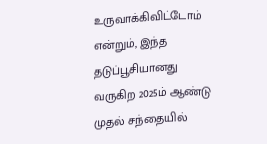உருவாக்கிவிட்டோம் என்றும், இந்த தடுப்பூசியானது வருகிற 2025ம் ஆண்டு முதல் சந்தையில்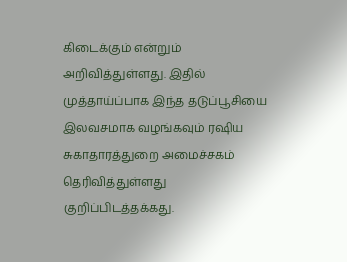கிடைக்கும் என்றும் அறிவித்துள்ளது. இதில் முத்தாய்ப்பாக இந்த தடுப்பூசியை இலவசமாக வழங்கவும் ரஷிய சுகாதாரத்துறை அமைச்சகம் தெரிவித்துள்ளது குறிப்பிடத்தக்கது.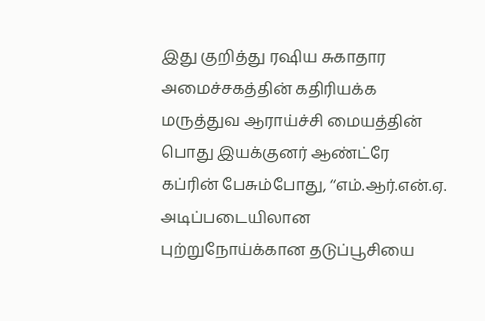இது குறித்து ரஷிய சுகாதார அமைச்சகத்தின் கதிரியக்க மருத்துவ ஆராய்ச்சி மையத்தின் பொது இயக்குனர் ஆண்ட்ரே கப்ரின் பேசும்போது, ‘‘எம்.ஆர்.என்.ஏ. அடிப்படையிலான புற்றுநோய்க்கான தடுப்பூசியை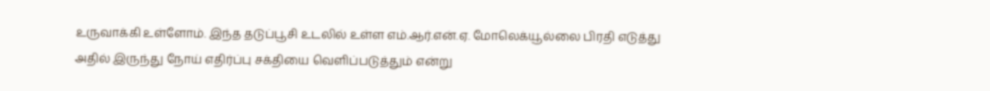உருவாக்கி உள்ளோம். இந்த தடுப்பூசி உடலில் உள்ள எம்.ஆர்.என்.ஏ. மோலெக்யூல்லை பிரதி எடுத்து அதில் இருந்து நோய் எதிர்ப்பு சக்தியை வெளிப்படுத்தும் என்று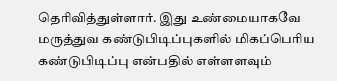தெரிவித்துள்ளார். இது உண்மையாகவே மருத்துவ கண்டுபிடிப்புகளில் மிகப்பெரிய கண்டுபிடிப்பு என்பதில் எள்ளளவும்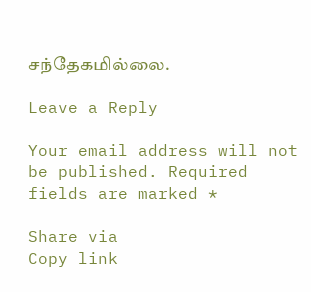சந்தேகமில்லை.

Leave a Reply

Your email address will not be published. Required fields are marked *

Share via
Copy link